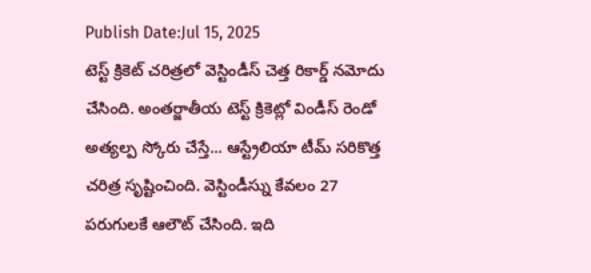Publish Date:Jul 15, 2025
టెస్ట్ క్రికెట్ చరిత్రలో వెస్టిండీస్ చెత్త రికార్డ్ నమోదు చేసింది. అంతర్జాతీయ టెస్ట్ క్రికెట్లో విండీస్ రెండో అత్యల్ప స్కోరు చేస్తే... ఆస్ట్రేలియా టీమ్ సరికొత్త చరిత్ర సృష్టించింది. వెస్టిండీస్ను కేవలం 27 పరుగులకే ఆలౌట్ చేసింది. ఇది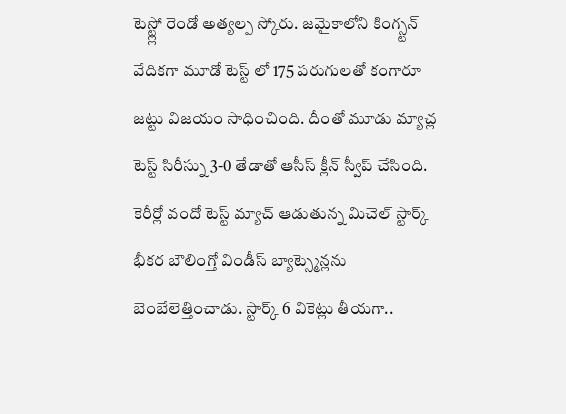టెస్ట్ల్లో రెండో అత్యల్ప స్కోరు. జమైకాలోని కింగ్స్టన్ వేదికగా మూడో టెస్ట్ లో 175 పరుగులతో కంగారూ జట్టు విజయం సాధించింది. దీంతో మూడు మ్యాచ్ల టెస్ట్ సిరీస్ను 3-0 తేడాతో ఆసీస్ క్లీన్ స్వీప్ చేసింది. కెరీర్లో వందో టెస్ట్ మ్యాచ్ ఆడుతున్న మిచెల్ స్టార్క్ భీకర బౌలింగ్తో విండీస్ బ్యాట్స్మెన్లను బెంబేలెత్తించాడు. స్టార్క్ 6 వికెట్లు తీయగా..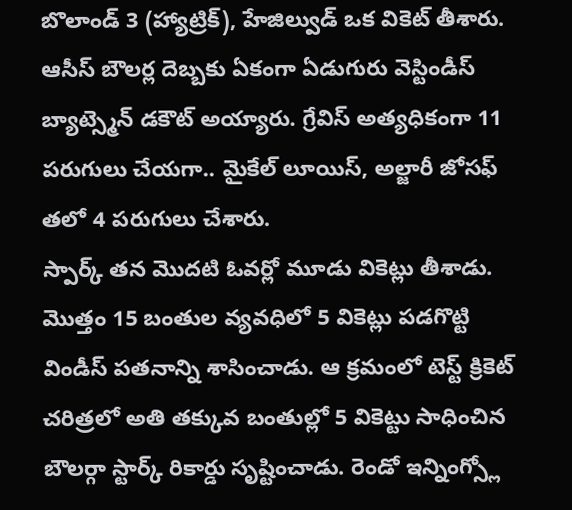బొలాండ్ 3 (హ్యాట్రిక్), హేజిల్వుడ్ ఒక వికెట్ తీశారు. ఆసీస్ బౌలర్ల దెబ్బకు ఏకంగా ఏడుగురు వెస్టిండీస్ బ్యాట్స్మెన్ డకౌట్ అయ్యారు. గ్రేవిస్ అత్యధికంగా 11 పరుగులు చేయగా.. మైకేల్ లూయిస్, అల్జారీ జోసఫ్ తలో 4 పరుగులు చేశారు.
స్పార్క్ తన మొదటి ఓవర్లో మూడు వికెట్లు తీశాడు. మొత్తం 15 బంతుల వ్యవధిలో 5 వికెట్లు పడగొట్టి విండీస్ పతనాన్ని శాసించాడు. ఆ క్రమంలో టెస్ట్ క్రికెట్ చరిత్రలో అతి తక్కువ బంతుల్లో 5 వికెట్టు సాధించిన బౌలర్గా స్టార్క్ రికార్డు సృష్టించాడు. రెండో ఇన్నింగ్స్లో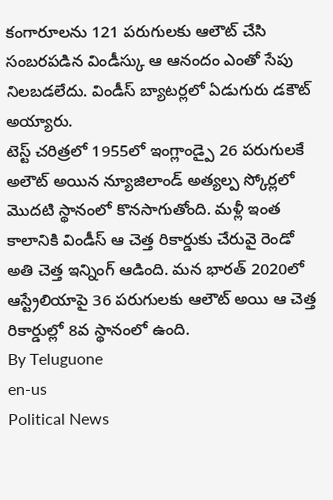కంగారూలను 121 పరుగులకు ఆలౌట్ చేసి సంబరపడిన విండీస్కు ఆ ఆనందం ఎంతో సేపు నిలబడలేదు. విండీస్ బ్యాటర్లలో ఏడుగురు డకౌట్ అయ్యారు.
టెస్ట్ చరిత్రలో 1955లో ఇంగ్లాండ్పై 26 పరుగులకే అలౌట్ అయిన న్యూజిలాండ్ అత్యల్ప స్కోర్లలో మొదటి స్థానంలో కొనసాగుతోంది. మళ్లీ ఇంత కాలానికి విండీస్ ఆ చెత్త రికార్డుకు చేరువై రెండో అతి చెత్త ఇన్నింగ్ ఆడింది. మన భారత్ 2020లో ఆస్ట్రేలియాపై 36 పరుగులకు ఆలౌట్ అయి ఆ చెత్త రికార్డుల్లో 8వ స్థానంలో ఉంది.
By Teluguone
en-us
Political News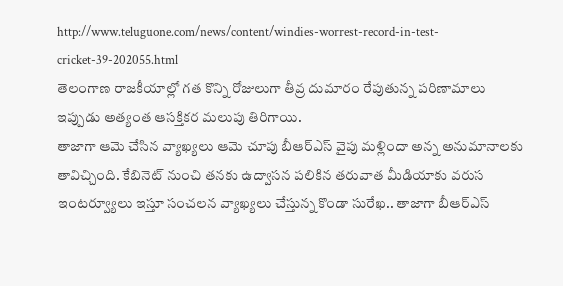http://www.teluguone.com/news/content/windies-worrest-record-in-test-cricket-39-202055.html
తెలంగాణ రాజకీయాల్లో గత కొన్ని రోజులుగా తీవ్ర దుమారం రేపుతున్న పరిణామాలు ఇప్పుడు అత్యంత ఆసక్తికర మలుపు తిరిగాయి.
తాజాగా ఆమె చేసిన వ్యాఖ్యలు ఆమె చూపు బీఆర్ఎస్ వైపు మళ్లిందా అన్న అనుమానాలకు తావిచ్చింది. కేబినెట్ నుంచి తనకు ఉద్వాసన పలికిన తరువాత మీడియాకు వరుస ఇంటర్వ్యూలు ఇస్తూ సంచలన వ్యాఖ్యలు చేస్తున్న కొండా సురేఖ.. తాజాగా బీఆర్ఎస్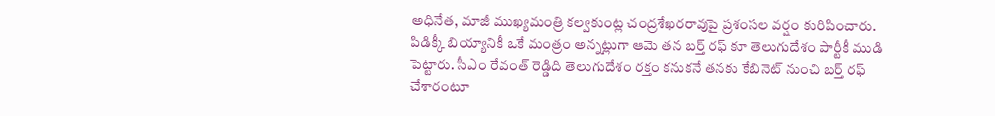అధినేత, మాజీ ముఖ్యమంత్రి కల్వకుంట్ల చంద్రశేఖరరావుపై ప్రశంసల వర్షం కురిపించారు.
పిడిక్కీ బియ్యానికీ ఒకే మంత్రం అన్నట్లుగా ఆమె తన బర్త్ రఫ్ కూ తెలుగుదేశం పార్టీకీ ముడి పెట్టారు. సీఎం రేవంత్ రెడ్డిది తెలుగుదేశం రక్తం కనుకనే తనకు కేబినెట్ నుంచి బర్త్ రఫ్ చేశారంటూ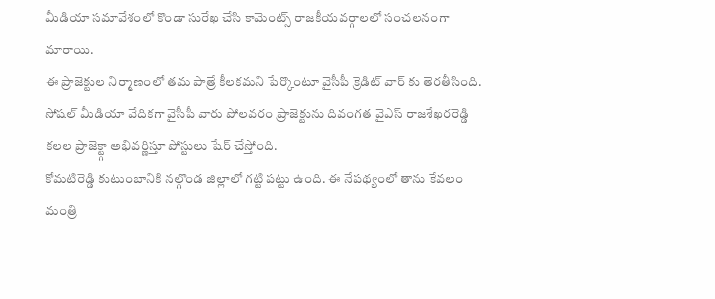మీడియా సమావేశంలో కొండా సురేఖ చేసి కామెంట్స్ రాజకీయవర్గాలలో సంచలనంగా మారాయి.
ఈ ప్రాజెక్టుల నిర్మాణంలో తమ పాత్రే కీలకమని పేర్కొంటూ వైసీపీ క్రెడిట్ వార్ కు తెరతీసింది. సోషల్ మీడియా వేదికగా వైసీపీ వారు పోలవరం ప్రాజెక్టును దివంగత వైఎస్ రాజశేఖరరెడ్డి కలల ప్రాజెక్ట్గా అభివర్ణిస్తూ పోస్టులు షేర్ చేస్తోంది.
కోమటిరెడ్డి కుటుంబానికి నల్గొండ జిల్లాలో గట్టి పట్టు ఉంది. ఈ నేపథ్యంలో తాను కేవలం మంత్రి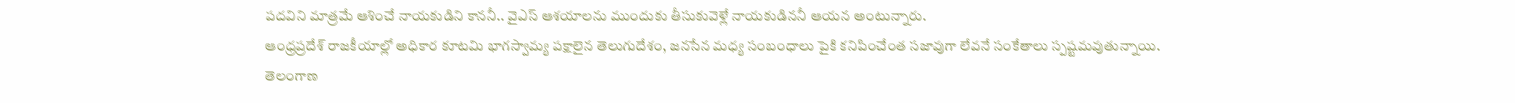పదవిని మాత్రమే ఆశించే నాయకుడిని కాననీ.. వైఎస్ ఆశయాలను ముందుకు తీసుకువెళ్లే నాయకుడిననీ ఆయన అంటున్నారు.
ఆంధ్రప్రదేశ్ రాజకీయాల్లో అధికార కూటమి భాగస్వామ్య పక్షాలైన తెలుగుదేశం, జనసేన మధ్య సంబంధాలు పైకి కనిపించేంత సజావుగా లేవనే సంకేతాలు స్పష్టమవుతున్నాయి.
తెలంగాణ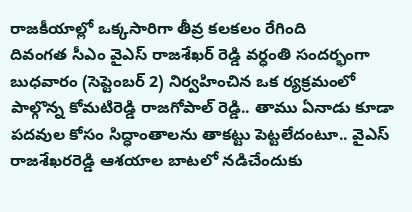రాజకీయాల్లో ఒక్కసారిగా తీవ్ర కలకలం రేగింది
దివంగత సీఎం వైఎస్ రాజశేఖర్ రెడ్డి వర్ధంతి సందర్భంగా బుధవారం (సెప్టెంబర్ 2) నిర్వహించిన ఒక ర్యక్రమంలో పాల్గొన్న కోమటిరెడ్డి రాజగోపాల్ రెడ్డి.. తాము ఏనాడు కూడా పదవుల కోసం సిద్ధాంతాలను తాకట్టు పెట్టలేదంటూ.. వైఎస్ రాజశేఖరరెడ్డి ఆశయాల బాటలో నడిచేందుకు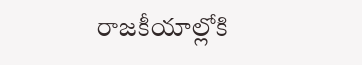రాజకీయాల్లోకి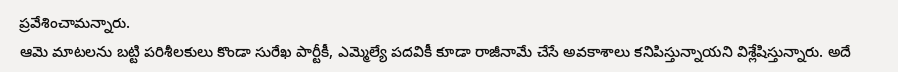ప్రవేశించామన్నారు.
ఆమె మాటలను బట్టి పరిశీలకులు కొండా సురేఖ పార్టీకీ, ఎమ్మెల్యే పదవికీ కూడా రాజీనామే చేసే అవకాశాలు కనిపిస్తున్నాయని విశ్లేషిస్తున్నారు. అదే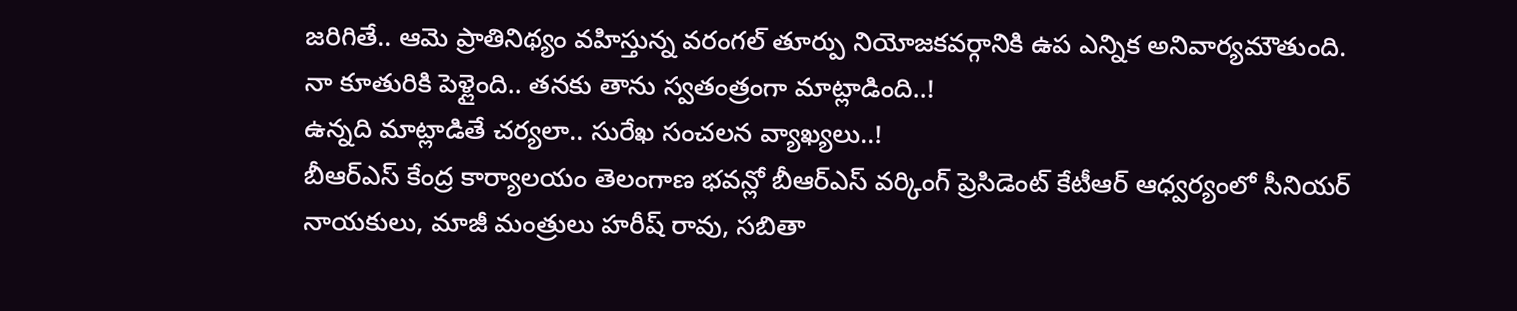జరిగితే.. ఆమె ప్రాతినిథ్యం వహిస్తున్న వరంగల్ తూర్పు నియోజకవర్గానికి ఉప ఎన్నిక అనివార్యమౌతుంది.
నా కూతురికి పెళ్లైంది.. తనకు తాను స్వతంత్రంగా మాట్లాడింది..!
ఉన్నది మాట్లాడితే చర్యలా.. సురేఖ సంచలన వ్యాఖ్యలు..!
బీఆర్ఎస్ కేంద్ర కార్యాలయం తెలంగాణ భవన్లో బీఆర్ఎస్ వర్కింగ్ ప్రెసిడెంట్ కేటీఆర్ ఆధ్వర్యంలో సీనియర్ నాయకులు, మాజీ మంత్రులు హరీష్ రావు, సబితా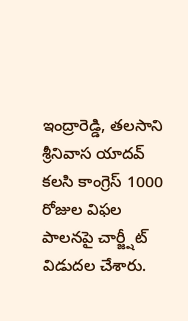ఇంద్రారెడ్డి, తలసాని శ్రీనివాస యాదవ్ కలసి కాంగ్రెస్ 1000 రోజుల విఫల పాలనపై చార్జ్షీట్ విడుదల చేశారు.